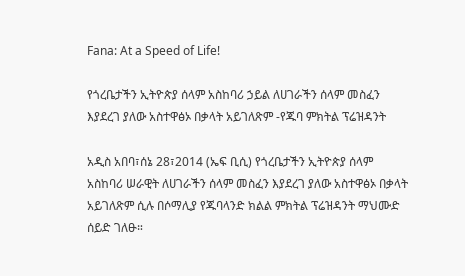Fana: At a Speed of Life!

የጎረቤታችን ኢትዮጵያ ሰላም አስከባሪ ኃይል ለሀገራችን ሰላም መስፈን እያደረገ ያለው አስተዋፅኦ በቃላት አይገለጽም -የጁባ ምክትል ፕሬዝዳንት

አዲስ አበባ፣ሰኔ 28፣2014 (ኤፍ ቢሲ) የጎረቤታችን ኢትዮጵያ ሰላም አስከባሪ ሠራዊት ለሀገራችን ሰላም መስፈን እያደረገ ያለው አስተዋፅኦ በቃላት አይገለጽም ሲሉ በሶማሊያ የጁባላንድ ክልል ምክትል ፕሬዝዳንት ማህሙድ ሰይድ ገለፁ።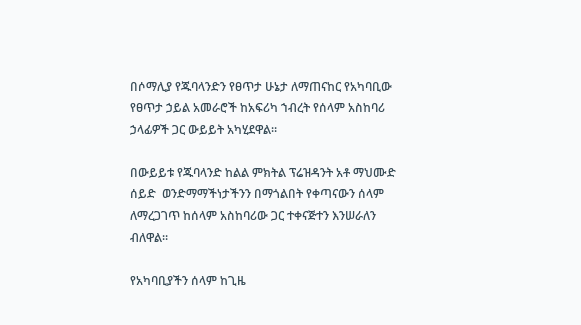በሶማሊያ የጁባላንድን የፀጥታ ሁኔታ ለማጠናከር የአካባቢው የፀጥታ ኃይል አመራሮች ከአፍሪካ ኀብረት የሰላም አስከባሪ ኃላፊዎች ጋር ውይይት አካሂደዋል።

በውይይቱ የጁባላንድ ከልል ምክትል ፕሬዝዳንት አቶ ማህሙድ ሰይድ  ወንድማማችነታችንን በማጎልበት የቀጣናውን ሰላም ለማረጋገጥ ከሰላም አስከባሪው ጋር ተቀናጅተን እንሠራለን ብለዋል።

የአካባቢያችን ሰላም ከጊዜ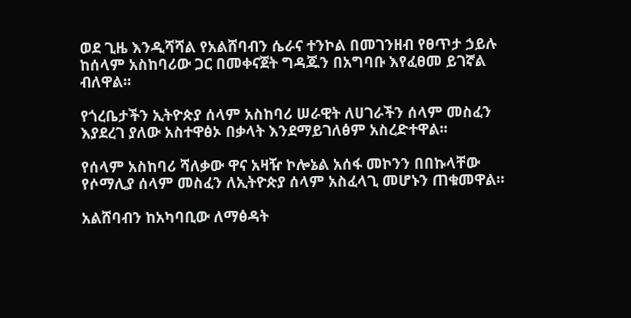ወደ ጊዜ እንዲሻሻል የአልሸባብን ሴራና ተንኮል በመገንዘብ የፀጥታ ኃይሉ ከሰላም አስከባሪው ጋር በመቀናጀት ግዳጁን በአግባቡ እየፈፀመ ይገኛል ብለዋል፡፡

የጎረቤታችን ኢትዮጵያ ሰላም አስከባሪ ሠራዊት ለሀገራችን ሰላም መስፈን እያደረገ ያለው አስተዋፅኦ በቃላት እንደማይገለፅም አስረድተዋል፡፡

የሰላም አስከባሪ ሻለቃው ዋና አዛዥ ኮሎኔል አሰፋ መኮንን በበኩላቸው የሶማሊያ ሰላም መስፈን ለኢትዮጵያ ሰላም አስፈላጊ መሆኑን ጠቁመዋል።

አልሸባብን ከአካባቢው ለማፅዳት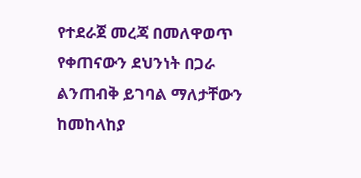የተደራጀ መረጃ በመለዋወጥ የቀጠናውን ደህንነት በጋራ ልንጠብቅ ይገባል ማለታቸውን ከመከላከያ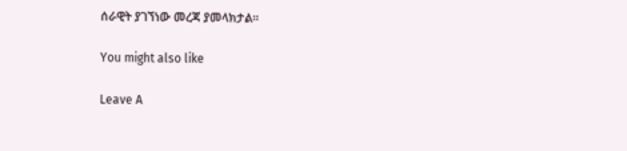ሰራዊት ያገኘነው መረጃ ያመላክታል፡፡

You might also like

Leave A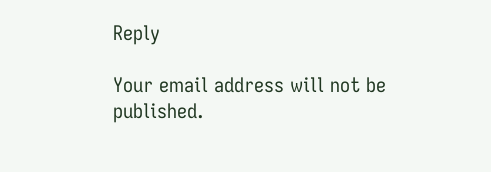Reply

Your email address will not be published.